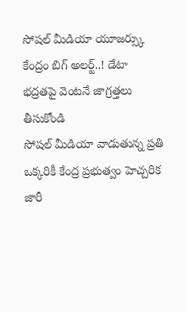సోషల్ మీడియా యూజర్స్కు కేంద్రం బిగ్ అలర్ట్..! డేటా భద్రతపై వెంటనే జాగ్రత్తలు తీసుకోండి
సోషల్ మీడియా వాడుతున్న ప్రతి ఒక్కరికీ కేంద్ర ప్రభుత్వం హెచ్చరిక జారీ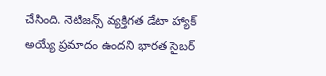చేసింది. నెటిజన్స్ వ్యక్తిగత డేటా హ్యాక్ అయ్యే ప్రమాదం ఉందని భారత సైబర్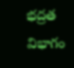భద్రత విభాగం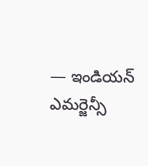— ఇండియన్ ఎమర్జెన్సీ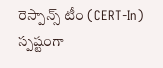రెస్పాన్స్ టీం (CERT-In) స్పష్టంగా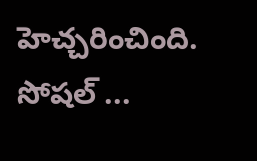హెచ్చరించింది. సోషల్ ...